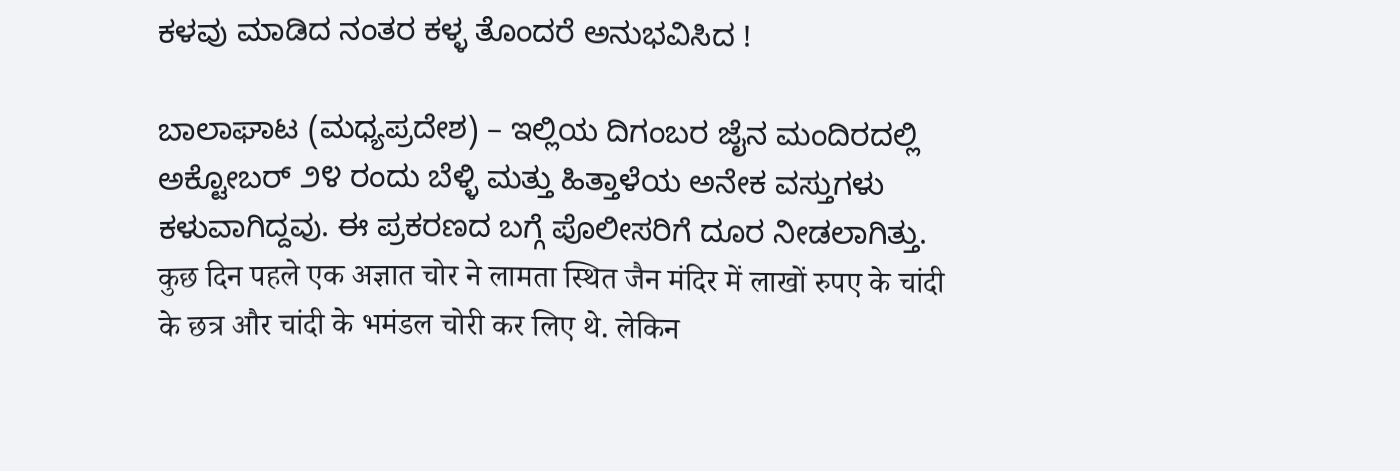ಕಳವು ಮಾಡಿದ ನಂತರ ಕಳ್ಳ ತೊಂದರೆ ಅನುಭವಿಸಿದ !

ಬಾಲಾಘಾಟ (ಮಧ್ಯಪ್ರದೇಶ) – ಇಲ್ಲಿಯ ದಿಗಂಬರ ಜೈನ ಮಂದಿರದಲ್ಲಿ ಅಕ್ಟೋಬರ್ ೨೪ ರಂದು ಬೆಳ್ಳಿ ಮತ್ತು ಹಿತ್ತಾಳೆಯ ಅನೇಕ ವಸ್ತುಗಳು ಕಳುವಾಗಿದ್ದವು. ಈ ಪ್ರಕರಣದ ಬಗ್ಗೆ ಪೊಲೀಸರಿಗೆ ದೂರ ನೀಡಲಾಗಿತ್ತು.
कुछ दिन पहले एक अज्ञात चोर ने लामता स्थित जैन मंदिर में लाखों रुपए के चांदी के छत्र और चांदी के भमंडल चोरी कर लिए थे. लेकिन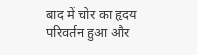बाद में चोर का हृदय परिवर्तन हुआ और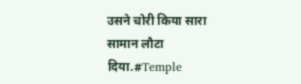उसने चोरी किया सारा सामान लौटा दिया.#Temple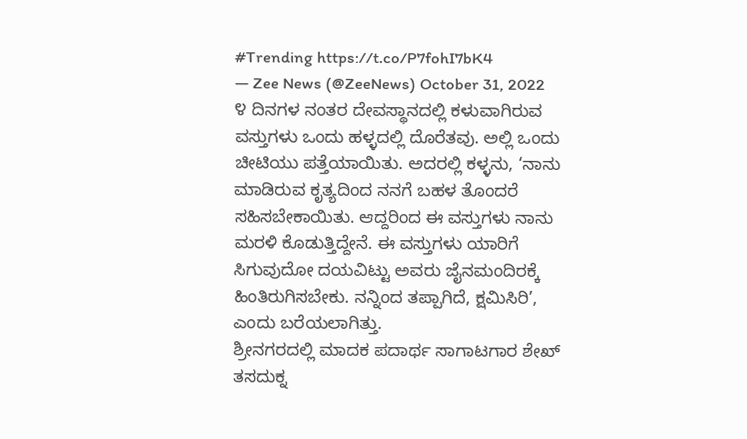#Trending https://t.co/P7fohI7bK4
— Zee News (@ZeeNews) October 31, 2022
೪ ದಿನಗಳ ನಂತರ ದೇವಸ್ಥಾನದಲ್ಲಿ ಕಳುವಾಗಿರುವ ವಸ್ತುಗಳು ಒಂದು ಹಳ್ಳದಲ್ಲಿ ದೊರೆತವು. ಅಲ್ಲಿ ಒಂದು ಚೀಟಿಯು ಪತ್ತೆಯಾಯಿತು. ಅದರಲ್ಲಿ ಕಳ್ಳನು, ‘ನಾನು ಮಾಡಿರುವ ಕೃತ್ಯದಿಂದ ನನಗೆ ಬಹಳ ತೊಂದರೆ ಸಹಿಸಬೇಕಾಯಿತು. ಆದ್ದರಿಂದ ಈ ವಸ್ತುಗಳು ನಾನು ಮರಳಿ ಕೊಡುತ್ತಿದ್ದೇನೆ. ಈ ವಸ್ತುಗಳು ಯಾರಿಗೆ ಸಿಗುವುದೋ ದಯವಿಟ್ಟು ಅವರು ಜೈನಮಂದಿರಕ್ಕೆ ಹಿಂತಿರುಗಿಸಬೇಕು. ನನ್ನಿಂದ ತಪ್ಪಾಗಿದೆ, ಕ್ಷಮಿಸಿರಿ’, ಎಂದು ಬರೆಯಲಾಗಿತ್ತು.
ಶ್ರೀನಗರದಲ್ಲಿ ಮಾದಕ ಪದಾರ್ಥ ಸಾಗಾಟಗಾರ ಶೇಖ್ ತಸದುಕ್ನ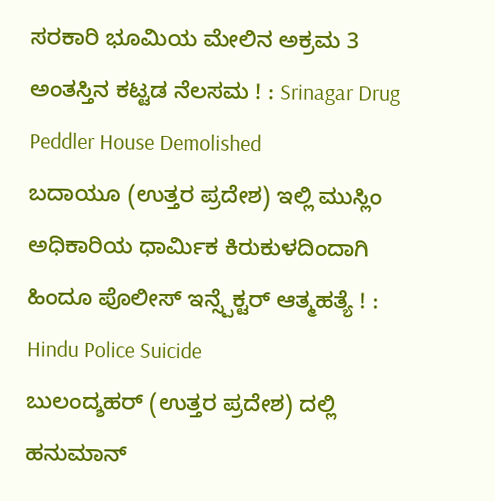ಸರಕಾರಿ ಭೂಮಿಯ ಮೇಲಿನ ಅಕ್ರಮ 3 ಅಂತಸ್ತಿನ ಕಟ್ಟಡ ನೆಲಸಮ ! : Srinagar Drug Peddler House Demolished
ಬದಾಯೂ (ಉತ್ತರ ಪ್ರದೇಶ) ಇಲ್ಲಿ ಮುಸ್ಲಿಂ ಅಧಿಕಾರಿಯ ಧಾರ್ಮಿಕ ಕಿರುಕುಳದಿಂದಾಗಿ ಹಿಂದೂ ಪೊಲೀಸ್ ಇನ್ಸ್ಪೆಕ್ಟರ್ ಆತ್ಮಹತ್ಯೆ ! : Hindu Police Suicide
ಬುಲಂದ್ಶಹರ್ (ಉತ್ತರ ಪ್ರದೇಶ) ದಲ್ಲಿ ಹನುಮಾನ್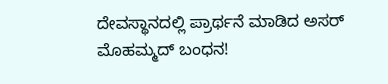ದೇವಸ್ಥಾನದಲ್ಲಿ ಪ್ರಾರ್ಥನೆ ಮಾಡಿದ ಅಸರ್ ಮೊಹಮ್ಮದ್ ಬಂಧನ!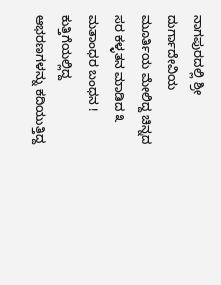ನಾಗಪುರದಲ್ಲಿ ಶ್ರೀ ದುರ್ಗಾದೇವಿಯ ಮೂರ್ತಿಯ ಮೇಲಿದ್ದ ಚಿನ್ನದ ಸರ ಕಳ್ಳತನ ಮಾಡಿದ ೩ ಮತಾಂಧರ ಬಂಧನ !
ಕುತ್ತಿಗೆಯಲ್ಲಿದ್ದ ಆಭರಣಗಳನ್ನು ಕದಿಯುತ್ತಿದ್ದ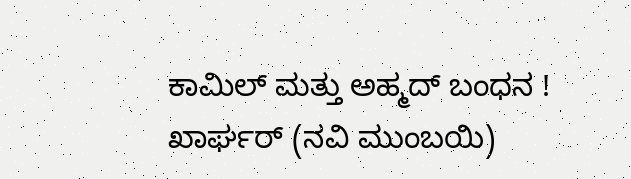ಕಾಮಿಲ್ ಮತ್ತು ಅಹ್ಮದ್ ಬಂಧನ !
ಖಾರ್ಘರ್ (ನವಿ ಮುಂಬಯಿ)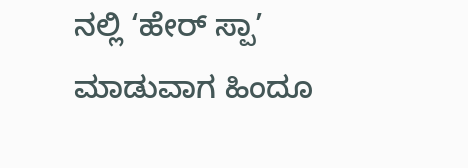ನಲ್ಲಿ ‘ಹೇರ್ ಸ್ಪಾ’ ಮಾಡುವಾಗ ಹಿಂದೂ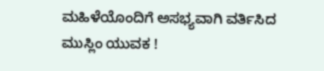ಮಹಿಳೆಯೊಂದಿಗೆ ಅಸಭ್ಯವಾಗಿ ವರ್ತಿಸಿದ ಮುಸ್ಲಿಂ ಯುವಕ !